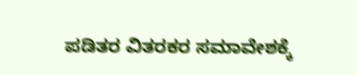ಪಡಿತರ ವಿತರಕರ ಸಮಾವೇಶಕ್ಕೆ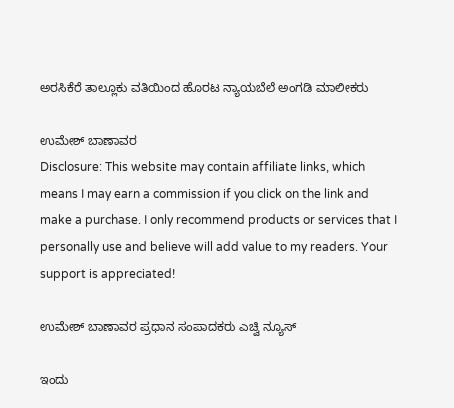ಅರಸಿಕೆರೆ ತಾಲ್ಲೂಕು ವತಿಯಿಂದ ಹೊರಟ ನ್ಯಾಯಬೆಲೆ ಅಂಗಡಿ ಮಾಲೀಕರು

ಉಮೇಶ್ ಬಾಣಾವರ
Disclosure: This website may contain affiliate links, which means I may earn a commission if you click on the link and make a purchase. I only recommend products or services that I personally use and believe will add value to my readers. Your support is appreciated!

ಉಮೇಶ್ ಬಾಣಾವರ ಪ್ರಧಾನ ಸಂಪಾದಕರು ಎಚ್ವಿ ನ್ಯೂಸ್

ಇಂದು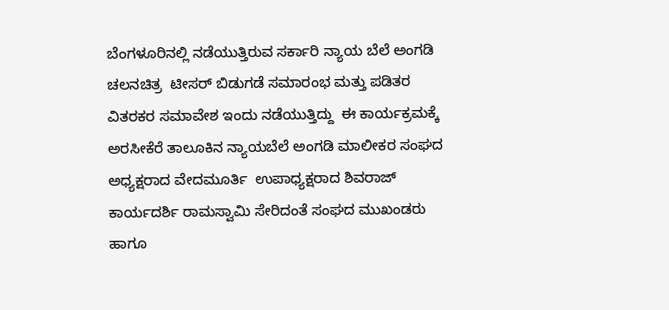ಬೆಂಗಳೂರಿನಲ್ಲಿ ನಡೆಯುತ್ತಿರುವ ಸರ್ಕಾರಿ ನ್ಯಾಯ ಬೆಲೆ ಅಂಗಡಿ ಚಲನಚಿತ್ರ  ಟೀಸರ್ ಬಿಡುಗಡೆ ಸಮಾರಂಭ ಮತ್ತು ಪಡಿತರ ವಿತರಕರ ಸಮಾವೇಶ ಇಂದು ನಡೆಯುತ್ತಿದ್ದು  ಈ ಕಾರ್ಯಕ್ರಮಕ್ಕೆ ಅರಸೀಕೆರೆ ತಾಲೂಕಿನ ನ್ಯಾಯಬೆಲೆ ಅಂಗಡಿ ಮಾಲೀಕರ ಸಂಘದ ಅಧ್ಯಕ್ಷರಾದ ವೇದಮೂರ್ತಿ  ಉಪಾಧ್ಯಕ್ಷರಾದ ಶಿವರಾಜ್  ಕಾರ್ಯದರ್ಶಿ ರಾಮಸ್ವಾಮಿ ಸೇರಿದಂತೆ ಸಂಘದ ಮುಖಂಡರು ಹಾಗೂ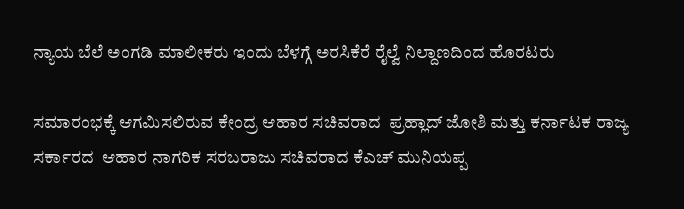ನ್ಯಾಯ ಬೆಲೆ ಅಂಗಡಿ ಮಾಲೀಕರು ಇಂದು ಬೆಳಗ್ಗೆ ಅರಸಿಕೆರೆ ರೈಲ್ವೆ ನಿಲ್ದಾಣದಿಂದ ಹೊರಟರು

ಸಮಾರಂಭಕ್ಕೆ ಆಗಮಿಸಲಿರುವ ಕೇಂದ್ರ ಆಹಾರ ಸಚಿವರಾದ  ಪ್ರಹ್ಲಾದ್ ಜೋಶಿ ಮತ್ತು ಕರ್ನಾಟಕ ರಾಜ್ಯ ಸರ್ಕಾರದ  ಆಹಾರ ನಾಗರಿಕ ಸರಬರಾಜು ಸಚಿವರಾದ ಕೆಎಚ್ ಮುನಿಯಪ್ಪ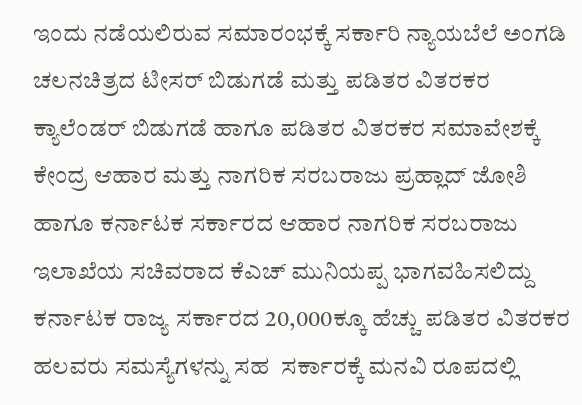ಇಂದು ನಡೆಯಲಿರುವ ಸಮಾರಂಭಕ್ಕೆ ಸರ್ಕಾರಿ ನ್ಯಾಯಬೆಲೆ ಅಂಗಡಿ ಚಲನಚಿತ್ರದ ಟೀಸರ್ ಬಿಡುಗಡೆ ಮತ್ತು ಪಡಿತರ ವಿತರಕರ ಕ್ಯಾಲೆಂಡರ್ ಬಿಡುಗಡೆ ಹಾಗೂ ಪಡಿತರ ವಿತರಕರ ಸಮಾವೇಶಕ್ಕೆ ಕೇಂದ್ರ ಆಹಾರ ಮತ್ತು ನಾಗರಿಕ ಸರಬರಾಜು ಪ್ರಹ್ಲಾದ್ ಜೋಶಿ ಹಾಗೂ ಕರ್ನಾಟಕ ಸರ್ಕಾರದ ಆಹಾರ ನಾಗರಿಕ ಸರಬರಾಜು ಇಲಾಖೆಯ ಸಚಿವರಾದ ಕೆಎಚ್ ಮುನಿಯಪ್ಪ ಭಾಗವಹಿಸಲಿದ್ದು ಕರ್ನಾಟಕ ರಾಜ್ಯ ಸರ್ಕಾರದ 20,000ಕ್ಕೂ ಹೆಚ್ಚು ಪಡಿತರ ವಿತರಕರ ಹಲವರು ಸಮಸ್ಯೆಗಳನ್ನು ಸಹ  ಸರ್ಕಾರಕ್ಕೆ ಮನವಿ ರೂಪದಲ್ಲಿ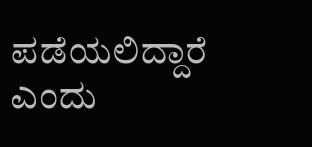ಪಡೆಯಲಿದ್ದಾರೆ ಎಂದು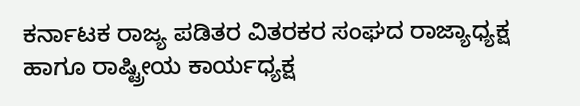ಕರ್ನಾಟಕ ರಾಜ್ಯ ಪಡಿತರ ವಿತರಕರ ಸಂಘದ ರಾಜ್ಯಾಧ್ಯಕ್ಷ ಹಾಗೂ ರಾಷ್ಟ್ರೀಯ ಕಾರ್ಯಧ್ಯಕ್ಷ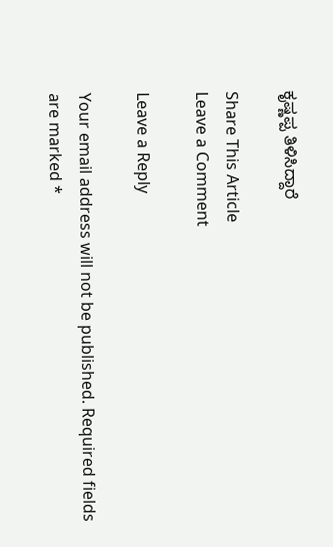ಕೃಷ್ಣಪ್ಪ ತಿಳಿಸಿದ್ದಾರೆ

Share This Article
Leave a Comment

Leave a Reply

Your email address will not be published. Required fields are marked *